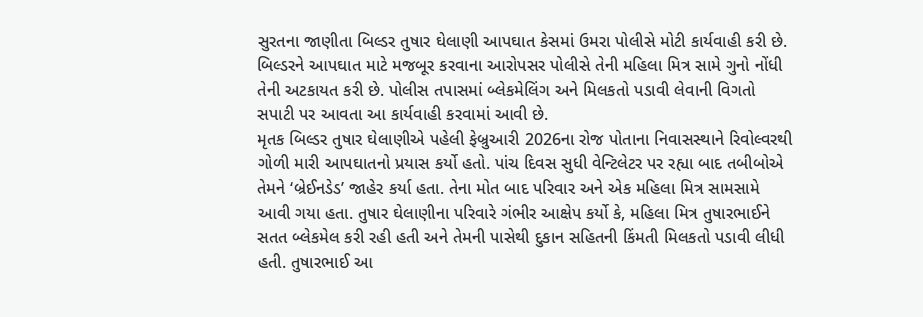સુરતના જાણીતા બિલ્ડર તુષાર ઘેલાણી આપઘાત કેસમાં ઉમરા પોલીસે મોટી કાર્યવાહી કરી છે. બિલ્ડરને આપઘાત માટે મજબૂર કરવાના આરોપસર પોલીસે તેની મહિલા મિત્ર સામે ગુનો નોંધી તેની અટકાયત કરી છે. પોલીસ તપાસમાં બ્લેકમેલિંગ અને મિલકતો પડાવી લેવાની વિગતો સપાટી પર આવતા આ કાર્યવાહી કરવામાં આવી છે.
મૃતક બિલ્ડર તુષાર ઘેલાણીએ પહેલી ફેબ્રુઆરી 2026ના રોજ પોતાના નિવાસસ્થાને રિવોલ્વરથી ગોળી મારી આપઘાતનો પ્રયાસ કર્યો હતો. પાંચ દિવસ સુધી વેન્ટિલેટર પર રહ્યા બાદ તબીબોએ તેમને ‘બ્રેઈનડેડ’ જાહેર કર્યા હતા. તેના મોત બાદ પરિવાર અને એક મહિલા મિત્ર સામસામે આવી ગયા હતા. તુષાર ઘેલાણીના પરિવારે ગંભીર આક્ષેપ કર્યો કે, મહિલા મિત્ર તુષારભાઈને સતત બ્લેકમેલ કરી રહી હતી અને તેમની પાસેથી દુકાન સહિતની કિંમતી મિલકતો પડાવી લીધી હતી. તુષારભાઈ આ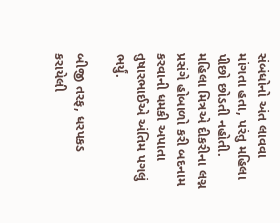સંબંધોનો અંત લાવવા માંગતા હતા, પરંતુ મહિલા પીછો છોડતી નહોતી. મહિલા મિત્રએ દીકરીના લગ્ન પ્રસંગે હોબાળો કરી બદનામ કરવાની ધમકી અપાતા તુષારભાઈએ અંતિમ પગલું ભર્યું.

બીજી તરફ, ધરપકડ કરાયેલી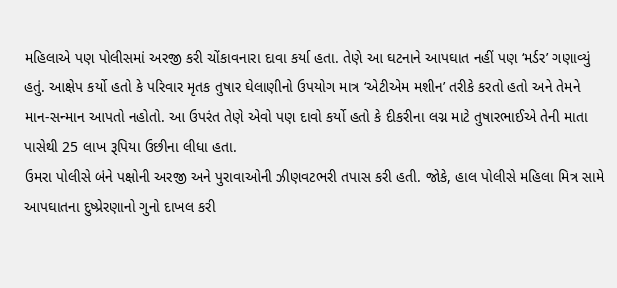મહિલાએ પણ પોલીસમાં અરજી કરી ચોંકાવનારા દાવા કર્યા હતા. તેણે આ ઘટનાને આપઘાત નહીં પણ ‘મર્ડર’ ગણાવ્યું હતું. આક્ષેપ કર્યો હતો કે પરિવાર મૃતક તુષાર ઘેલાણીનો ઉપયોગ માત્ર ‘એટીએમ મશીન’ તરીકે કરતો હતો અને તેમને માન-સન્માન આપતો નહોતો. આ ઉપરંત તેણે એવો પણ દાવો કર્યો હતો કે દીકરીના લગ્ન માટે તુષારભાઈએ તેની માતા પાસેથી 25 લાખ રૂપિયા ઉછીના લીધા હતા.
ઉમરા પોલીસે બંને પક્ષોની અરજી અને પુરાવાઓની ઝીણવટભરી તપાસ કરી હતી. જોકે, હાલ પોલીસે મહિલા મિત્ર સામે આપઘાતના દુષ્પ્રેરણાનો ગુનો દાખલ કરી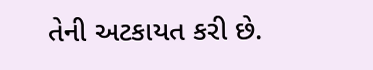તેની અટકાયત કરી છે.